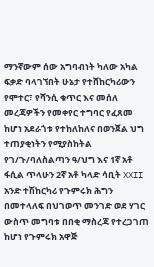ማንኛውም ሰው አግባብነት ካለው አካል ፍቃድ ባላገኘበት ሁኔታ የተሸከርካሪውን የሞተር፣ የሻንሲ ቁጥር እና መሰለ መረጃዎችን የመቀየር ተግባር የፈጸመ ከሆነ አደራጎቱ የተከለከለና በወንጀል ህግ ተጠያቂነትን የሚያስከትል የገ/ጉ/ባለስልጣን ዓ/ህግ እና 1ኛ አቶ ፋሲል ጥላሁን 2ኛ አቶ ካላድ ሳቢት XXII አንድ ተሽከርካሪ የጉምሩክ ሕግን በመተላለፍ በህገወጥ መንገድ ወደ ሃገር ውስጥ መግባቱ በበቂ ማስረጃ የተረጋገጠ ከሆነ የጉምሩክ አዋጅ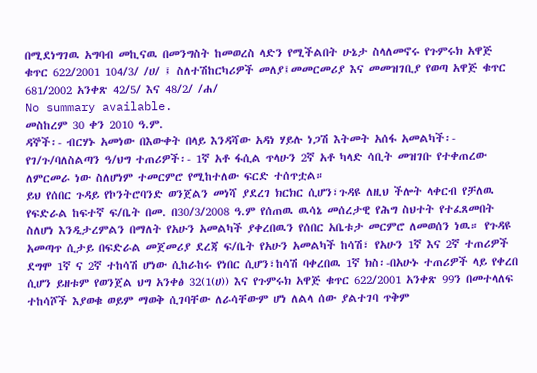በሚደነግገዉ አግባብ መኪናዉ በመንግስት ከመወረስ ላድን የሚችልበት ሁኔታ ስላለመኖሩ የጉምሩክ አዋጅ ቁጥር 622/2001 104/3/ /ሀ/ ፤ ስለተሽከርካሪዎች መለያ፤መመርመሪያ እና መመዝገቢያ የወጣ አዋጅ ቁጥር 681/2002 አንቀጽ 42/5/ እና 48/2/ /ሐ/
No summary available.
መስከረም 30 ቀን 2010 ዓ.ም.
ዳኞች፡- ብርሃኑ አመነው በእውቀት በላይ እንዳሻው አዳነ ሃይሉ ነጋሽ እትመት አሰፋ አመልካች፡- የገ/ጉ/ባለስልጣን ዓ/ህግ ተጠሪዎች፡- 1ኛ አቶ ፋሲል ጥላሁን 2ኛ አቶ ካላድ ሳቢት መዝገቡ የተቀጠረው ለምርመራ ነው ስለሆነም ተመርምሮ የሚከተለው ፍርድ ተሰጥቷል።
ይህ የሰበር ጉዳይ የኮንትሮባንድ ወንጀልን መነሻ ያደረገ ክርክር ሲሆን፣ጉዳዩ ለዚህ ችሎት ላቀርብ የቻለዉ የፍድራል ከፍተኛ ፍ/ቤት በመ. በ30/3/2008 ዓ.ም የሰጠዉ ዉሳኔ መሰረታዊ የሕግ ስህተት የተፈጸመበት ስለሆነ እንዲታረምልን በማለት የአሁን አመልካች ያቀረበዉን የሰበር አቤቱታ መርምሮ ለመወሰን ነዉ። የጉዳዩ አመጣጥ ሲታይ በፍድራል መጀመሪያ ደረጃ ፍ/ቤት የአሁን አመልካች ከሳሽ፣ የአሁን 1ኛ እና 2ኛ ተጠሪዎች ደግሞ 1ኛ ና 2ኛ ተከሳሽ ሆነው ሲከራከሩ የነበር ሲሆን፣ከሳሽ ባቀረበዉ 1ኛ ክስ፡-በአሁኑ ተጠሪዎች ላይ የቀረበ ሲሆን ይዘቱም የወንጀል ህግ አንቀፅ 32(1(ሀ)) እና የጉምሩክ አዋጅ ቁጥር 622/2001 አንቀጽ 99ን በመተላለፍ ተከሳሾች እያወቁ ወይም ማወቅ ሲገባቸው ለራሳቸውም ሆነ ለልላ ሰው ያልተገባ ጥቅም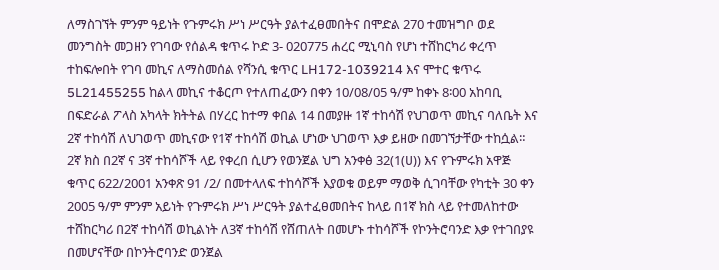ለማስገኘት ምንም ዓይነት የጉምሩክ ሥነ ሥርዓት ያልተፈፀመበትና በሞድል 270 ተመዝግቦ ወደ መንግስት መጋዘን የገባው የሰልዳ ቁጥሩ ኮድ 3- 020775 ሐረር ሚኒባስ የሆነ ተሸከርካሪ ቀረጥ ተከፍሎበት የገባ መኪና ለማስመሰል የሻንሲ ቁጥር LH172-1039214 እና ሞተር ቁጥሩ 5L21455255 ከልላ መኪና ተቆርጦ የተለጠፈውን በቀን 10/08/05 ዓ/ም ከቀኑ 8፡00 አከባቢ በፍድራል ፖላስ አካላት ክትትል በሃረር ከተማ ቀበል 14 በመያዙ 1ኛ ተከሳሽ የህገወጥ መኪና ባለቤት እና 2ኛ ተከሳሽ ለህገወጥ መኪናው የ1ኛ ተከሳሽ ወኪል ሆነው ህገወጥ እቃ ይዘው በመገኘታቸው ተከሷል። 2ኛ ክስ በ2ኛ ና 3ኛ ተከሳሾች ላይ የቀረበ ሲሆን የወንጀል ህግ አንቀፅ 32(1(ሀ)) እና የጉምሩክ አዋጅ ቁጥር 622/2001 አንቀጽ 91 /2/ በመተላለፍ ተከሳሾች እያወቁ ወይም ማወቅ ሲገባቸው የካቲት 30 ቀን 2005 ዓ/ም ምንም አይነት የጉምሩክ ሥነ ሥርዓት ያልተፈፀመበትና ከላይ በ1ኛ ክስ ላይ የተመለከተው ተሸከርካሪ በ2ኛ ተከሳሽ ወኪልነት ለ3ኛ ተከሳሽ የሸጠለት በመሆኑ ተከሳሾች የኮንትሮባንድ እቃ የተገበያዩ በመሆናቸው በኮንትሮባንድ ወንጀል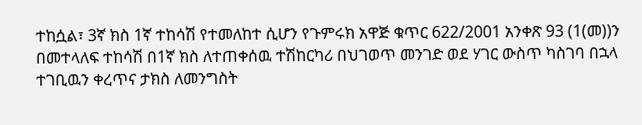ተከሷል፣ 3ኛ ክስ 1ኛ ተከሳሽ የተመለከተ ሲሆን የጉምሩክ አዋጅ ቁጥር 622/2001 አንቀጽ 93 (1(መ))ን በመተላለፍ ተከሳሽ በ1ኛ ክስ ለተጠቀሰዉ ተሽከርካሪ በህገወጥ መንገድ ወደ ሃገር ውስጥ ካስገባ በኋላ ተገቢዉን ቀረጥና ታክስ ለመንግስት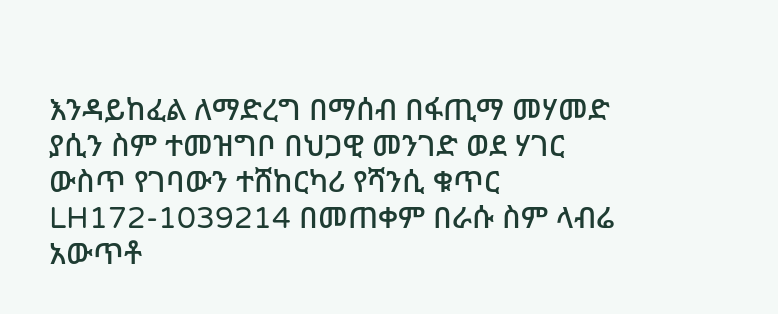እንዳይከፈል ለማድረግ በማሰብ በፋጢማ መሃመድ ያሲን ስም ተመዝግቦ በህጋዊ መንገድ ወደ ሃገር ውስጥ የገባውን ተሸከርካሪ የሻንሲ ቁጥር LH172-1039214 በመጠቀም በራሱ ስም ላብሬ አውጥቶ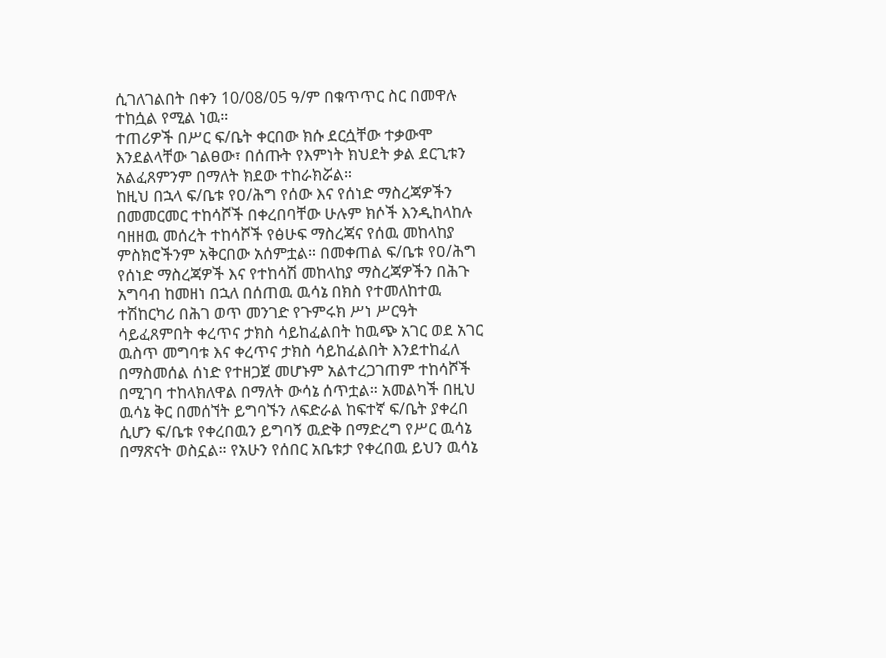ሲገለገልበት በቀን 10/08/05 ዓ/ም በቁጥጥር ስር በመዋሉ ተከሷል የሚል ነዉ።
ተጠሪዎች በሥር ፍ/ቤት ቀርበው ክሱ ደርሷቸው ተቃውሞ እንደልላቸው ገልፀው፣ በሰጡት የእምነት ክህደት ቃል ደርጊቱን አልፈጸምንም በማለት ክደው ተከራክሯል።
ከዚህ በኋላ ፍ/ቤቱ የዐ/ሕግ የሰው እና የሰነድ ማስረጃዎችን በመመርመር ተከሳሾች በቀረበባቸው ሁሉም ክሶች እንዲከላከሉ ባዘዘዉ መሰረት ተከሳሾች የፅሁፍ ማስረጃና የሰዉ መከላከያ ምስክሮችንም አቅርበው አሰምቷል። በመቀጠል ፍ/ቤቱ የዐ/ሕግ የሰነድ ማስረጃዎች እና የተከሳሽ መከላከያ ማስረጃዎችን በሕጉ አግባብ ከመዘነ በኋለ በሰጠዉ ዉሳኔ በክስ የተመለከተዉ ተሽከርካሪ በሕገ ወጥ መንገድ የጉምሩክ ሥነ ሥርዓት ሳይፈጸምበት ቀረጥና ታክስ ሳይከፈልበት ከዉጭ አገር ወደ አገር ዉስጥ መግባቱ እና ቀረጥና ታክስ ሳይከፈልበት እንደተከፈለ በማስመሰል ሰነድ የተዘጋጀ መሆኑም አልተረጋገጠም ተከሳሾች በሚገባ ተከላክለዋል በማለት ውሳኔ ሰጥቷል። አመልካች በዚህ ዉሳኔ ቅር በመሰኘት ይግባኙን ለፍድራል ከፍተኛ ፍ/ቤት ያቀረበ ሲሆን ፍ/ቤቱ የቀረበዉን ይግባኝ ዉድቅ በማድረግ የሥር ዉሳኔ በማጽናት ወስኗል። የአሁን የሰበር አቤቱታ የቀረበዉ ይህን ዉሳኔ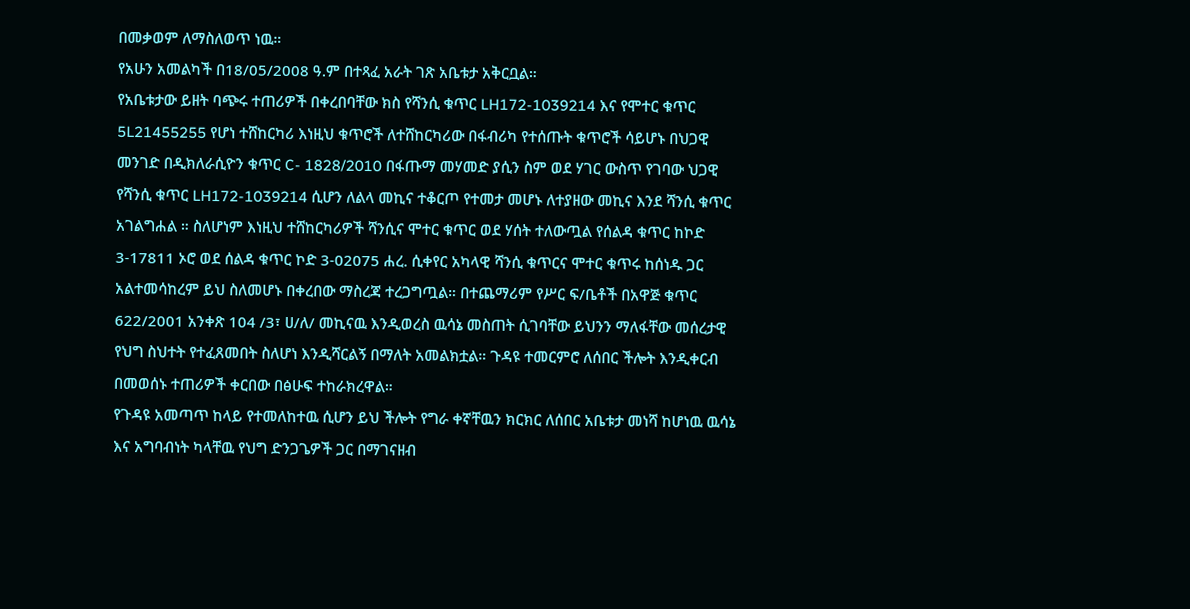በመቃወም ለማስለወጥ ነዉ።
የአሁን አመልካች በ18/05/2008 ዓ.ም በተጻፈ አራት ገጽ አቤቱታ አቅርቧል።
የአቤቱታው ይዘት ባጭሩ ተጠሪዎች በቀረበባቸው ክስ የሻንሲ ቁጥር LH172-1039214 እና የሞተር ቁጥር 5L21455255 የሆነ ተሸከርካሪ እነዚህ ቁጥሮች ለተሸከርካሪው በፋብሪካ የተሰጡት ቁጥሮች ሳይሆኑ በህጋዊ መንገድ በዲክለራሲዮን ቁጥር C- 1828/2010 በፋጡማ መሃመድ ያሲን ስም ወደ ሃገር ውስጥ የገባው ህጋዊ የሻንሲ ቁጥር LH172-1039214 ሲሆን ለልላ መኪና ተቆርጦ የተመታ መሆኑ ለተያዘው መኪና እንደ ሻንሲ ቁጥር አገልግሐል ። ስለሆነም እነዚህ ተሸከርካሪዎች ሻንሲና ሞተር ቁጥር ወደ ሃሰት ተለውጧል የሰልዳ ቁጥር ከኮድ 3-17811 ኦሮ ወደ ሰልዳ ቁጥር ኮድ 3-02075 ሐረ. ሲቀየር አካላዊ ሻንሲ ቁጥርና ሞተር ቁጥሩ ከሰነዱ ጋር አልተመሳከረም ይህ ስለመሆኑ በቀረበው ማስረጃ ተረጋግጧል። በተጨማሪም የሥር ፍ/ቤቶች በአዋጅ ቁጥር 622/2001 አንቀጽ 104 /3፣ ሀ/ለ/ መኪናዉ እንዲወረስ ዉሳኔ መስጠት ሲገባቸው ይህንን ማለፋቸው መሰረታዊ የህግ ስህተት የተፈጸመበት ስለሆነ እንዲሻርልኝ በማለት አመልክቷል። ጉዳዩ ተመርምሮ ለሰበር ችሎት እንዲቀርብ በመወሰኑ ተጠሪዎች ቀርበው በፅሁፍ ተከራክረዋል።
የጉዳዩ አመጣጥ ከላይ የተመለከተዉ ሲሆን ይህ ችሎት የግራ ቀኛቸዉን ክርክር ለሰበር አቤቱታ መነሻ ከሆነዉ ዉሳኔ እና አግባብነት ካላቸዉ የህግ ድንጋጌዎች ጋር በማገናዘብ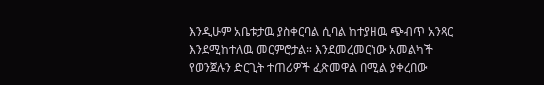እንዲሁም አቤቱታዉ ያስቀርባል ሲባል ከተያዘዉ ጭብጥ አንጻር እንደሚከተለዉ መርምሮታል። እንደመረመርነው አመልካች የወንጀሉን ድርጊት ተጠሪዎች ፈጽመዋል በሚል ያቀረበው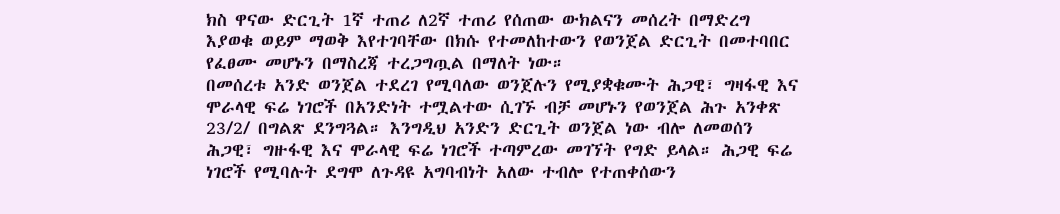ክስ ዋናው ድርጊት 1ኛ ተጠሪ ለ2ኛ ተጠሪ የሰጠው ውክልናን መሰረት በማድረግ እያወቁ ወይም ማወቅ እየተገባቸው በክሱ የተመለከተውን የወንጀል ድርጊት በመተባበር የፈፀሙ መሆኑን በማስረጃ ተረጋግጧል በማለት ነው።
በመሰረቱ አንድ ወንጀል ተደረገ የሚባለው ወንጀሉን የሚያቋቁሙት ሕጋዊ፣ ግዛፋዊ እና ሞራላዊ ፍሬ ነገሮች በአንድነት ተሟልተው ሲገኙ ብቻ መሆኑን የወንጀል ሕጉ አንቀጽ 23/2/ በግልጽ ደንግጓል። እንግዲህ አንድን ድርጊት ወንጀል ነው ብሎ ለመወሰን ሕጋዊ፣ ግዙፋዊ እና ሞራላዊ ፍሬ ነገሮች ተጣምረው መገኘት የግድ ይላል። ሕጋዊ ፍሬ ነገሮች የሚባሉት ደግሞ ለጉዳዩ አግባብነት አለው ተብሎ የተጠቀሰውን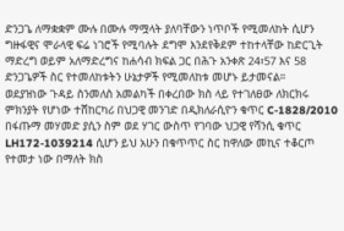ድንጋጌ ለማቋቋም ሙሉ በሙሉ ማሟላት ያለባቸውን ነጥቦች የሚመለከት ሲሆን ግዙፋዊና ሞራላዊ ፍሬ ነገሮች የሚባሉት ደግሞ እንደየቅደም ተከተላቸው ከድርጊት ማድረግ ወይም አለማድረግና ከሐሳብ ክፍል ጋር በሕጉ አንቀጽ 24፣57 እና 58 ድንጋጌዎች ስር የተመለከቱትን ሁኔታዎች የሚመለከቱ መሆኑ ይታመናል።
ወደያዝነው ጉዳይ ስንመለስ አመልካች በቀረበው ክስ ላይ የተገለፀው ለክርክሩ ምክንያት የሆነው ተሸከርካሪ በህጋዊ መንገድ በዲክለራሲዮን ቁጥር C-1828/2010 በፋጡማ መሃመድ ያሲን ስም ወደ ሃገር ውስጥ የገባው ህጋዊ የሻንሲ ቁጥር LH172-1039214 ሲሆን ይህ አሁን በቁጥጥር ስር ከዋለው መኪና ተቆርጦ የተመታ ነው በማለት ክስ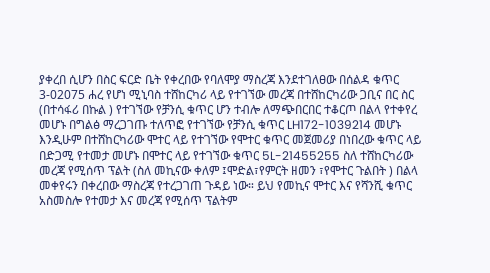ያቀረበ ሲሆን በስር ፍርድ ቤት የቀረበው የባለሞያ ማስረጃ እንደተገለፀው በሰልዳ ቁጥር 3-02075 ሐረ የሆነ ሚኒባስ ተሸከርካሪ ላይ የተገኘው መረጃ በተሸከርካሪው ጋቢና በር ስር (በተሳፋሪ በኩል ) የተገኘው የቻንሲ ቁጥር ሆን ተብሎ ለማጭበርበር ተቆርጦ በልላ የተቀየረ መሆኑ በግልፅ ማረጋገጡ ተለጥፎ የተገኘው የቻንሲ ቁጥር LH172-1039214 መሆኑ እንዲሁም በተሸከርካሪው ሞተር ላይ የተገኘው የሞተር ቁጥር መጀመሪያ በነበረው ቁጥር ላይ በድጋሚ የተመታ መሆኑ በሞተር ላይ የተገኘው ቁጥር 5L-21455255 ስለ ተሸከርካሪው መረጃ የሚሰጥ ፕልት (ስለ መኪናው ቀለም ፤ሞድል፣የምርት ዘመን ፣የሞተር ጉልበት ) በልላ መቀየሩን በቀረበው ማስረጃ የተረጋገጠ ጉዳይ ነው። ይህ የመኪና ሞተር እና የሻንሺ ቁጥር አስመስሎ የተመታ እና መረጃ የሚሰጥ ፕልትም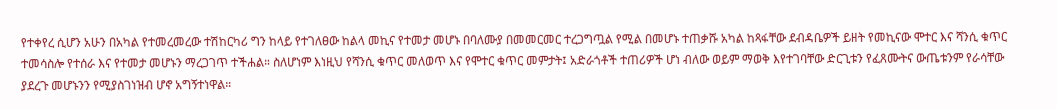የተቀየረ ሲሆን አሁን በአካል የተመረመረው ተሽከርካሪ ግን ከላይ የተገለፀው ከልላ መኪና የተመታ መሆኑ በባለሙያ በመመርመር ተረጋግጧል የሚል በመሆኑ ተጠቃሹ አካል ከጻፋቸው ደብዳቤዎች ይዘት የመኪናው ሞተር እና ሻንሲ ቁጥር ተመሳስሎ የተሰራ እና የተመታ መሆኑን ማረጋገጥ ተችሐል። ስለሆነም እነዚህ የሻንሲ ቁጥር መለወጥ እና የሞተር ቁጥር መምታት፤ አድራጎቶች ተጠሪዎች ሆነ ብለው ወይም ማወቅ እየተገባቸው ድርጊቱን የፈጸሙትና ውጤቱንም የራሳቸው ያደረጉ መሆኑንን የሚያስገነዝብ ሆኖ አግኝተነዋል።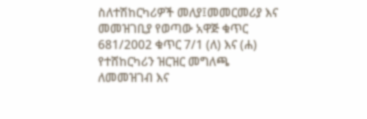ስለተሽከርካሪዎች መለያ፤መመርመሪያ እና መመዝገቢያ የወጣው አዋጅ ቁጥር 681/2002 ቁጥር 7/1 (ለ) እና (ሐ) የተሸከርካሪን ዝርዝር መግለጫ ለመመዝገብ እና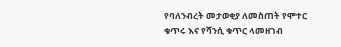የባለንብረት መታወቂያ ለመስጠት የሞተር ቁጥሩ እና የሻንሲ ቁጥር ላመዘገብ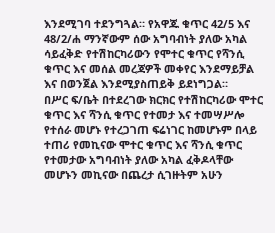እንደሚገባ ተደንግጓል። የአዋጁ ቁጥር 42/5 እና 48/2/ሐ ማንኛውም ሰው አግባብነት ያለው አካል ሳይፈቅድ የተሽከርካሪውን የሞተር ቁጥር የሻንሲ ቁጥር እና መሰል መረጃዎች መቀየር እንደማይቻል እና በወንጀል እንደሚያስጠይቅ ይደነግጋል።
በሥር ፍ/ቤት በተደረገው ክርክር የተሽከርካሪው ሞተር ቁጥር እና ሻንሲ ቁጥር የተመታ እና ተመሣሥሎ የተሰራ መሆኑ የተረጋገጠ ፍሬነገር ከመሆኑም በላይ ተጠሪ የመኪናው ሞተር ቁጥር እና ሻንሲ ቁጥር የተመታው አግባብነት ያለው አካል ፈቅዶላቸው መሆኑን መኪናው በጨረታ ሲገዙትም አሁን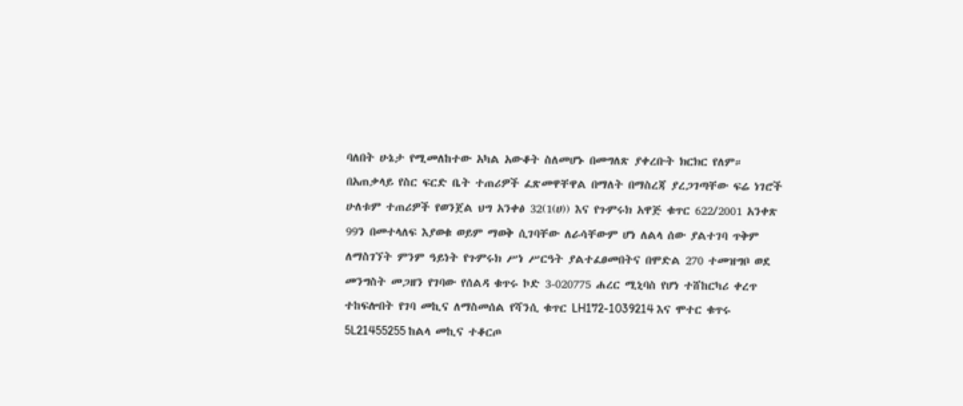ባለበት ሁኔታ የሚመለከተው አካል አውቆት ስለመሆኑ በመግለጽ ያቀረቡት ክርክር የለም።
በአጠቃላይ የስር ፍርድ ቤት ተጠሪዎች ፈጽመዋቸዋል በማለት በማስረጃ ያረጋገጣቸው ፍሬ ነገሮች ሁለቱም ተጠሪዎች የወንጀል ህግ አንቀፅ 32(1(ሀ)) እና የጉምሩክ አዋጅ ቁጥር 622/2001 አንቀጽ 99ን በመተላለፍ እያወቁ ወይም ማወቅ ሲገባቸው ለራሳቸውም ሆነ ለልላ ሰው ያልተገባ ጥቅም ለማስገኘት ምንም ዓይነት የጉምሩክ ሥነ ሥርዓት ያልተፈፀመበትና በሞድል 270 ተመዝግቦ ወደ መንግስት መጋዘን የገባው የሰልዳ ቁጥሩ ኮድ 3-020775 ሐረር ሚኒባስ የሆነ ተሸከርካሪ ቀረጥ ተከፍሎበት የገባ መኪና ለማስመሰል የሻንሲ ቁጥር LH172-1039214 እና ሞተር ቁጥሩ 5L21455255 ከልላ መኪና ተቆርጦ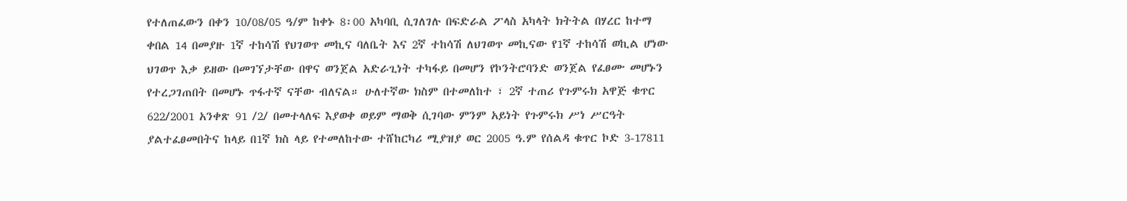የተለጠፈውን በቀን 10/08/05 ዓ/ም ከቀኑ 8፡00 አካባቢ ሲገለገሉ በፍድራል ፖላስ አካላት ክትትል በሃረር ከተማ ቀበል 14 በመያዙ 1ኛ ተከሳሽ የህገወጥ መኪና ባለቤት እና 2ኛ ተከሳሽ ለህገወጥ መኪናው የ1ኛ ተከሳሽ ወኪል ሆነው ህገወጥ እቃ ይዘው በመገኘታቸው በዋና ወንጀል አድራጊነት ተካፋይ በመሆን የኮንትሮባንድ ወንጀል የፈፀሙ መሆኑን የተረጋገጠበት በመሆኑ ጥፋተኛ ናቸው ብለናል። ሁለተኛው ክስም በተመለከተ ፣ 2ኛ ተጠሪ የጉምሩክ አዋጅ ቁጥር 622/2001 አንቀጽ 91 /2/ በመተላለፍ እያወቀ ወይም ማወቅ ሲገባው ምንም አይነት የጉምሩክ ሥነ ሥርዓት ያልተፈፀመበትና ከላይ በ1ኛ ክስ ላይ የተመለከተው ተሸከርካሪ ሚያዝያ ወር 2005 ዓ.ም የሰልዳ ቁጥር ኮድ 3-17811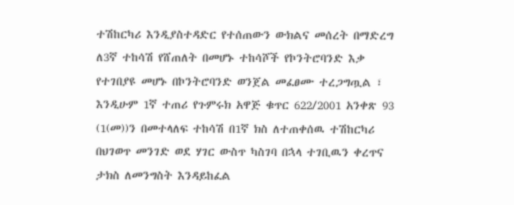ተሽከርካሪ እንዲያስተዳድር የተሰጠውን ውክልና መሰረት በማድረግ ለ3ኛ ተከሳሽ የሸጠለት በመሆኑ ተከሳሾች የኮንትሮባንድ እቃ የተገበያዩ መሆኑ በኮንትሮባንድ ወንጀል መፈፀሙ ተረጋግጧል ፣ እንዲሁም 1ኛ ተጠሪ የጉምሩክ አዋጅ ቁጥር 622/2001 አንቀጽ 93 (1(መ))ን በመተላለፍ ተከሳሽ በ1ኛ ክስ ለተጠቀሰዉ ተሽከርካሪ በህገወጥ መንገድ ወደ ሃገር ውስጥ ካስገባ በኋላ ተገቢዉን ቀረጥና ታክስ ለመንግስት እንዳይከፈል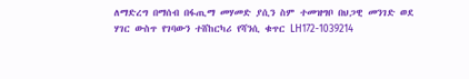ለማድረግ በማሰብ በፋጢማ መሃመድ ያሲን ስም ተመዝግቦ በህጋዊ መንገድ ወደ ሃገር ውስጥ የገባውን ተሸከርካሪ የሻንሲ ቁጥር LH172-1039214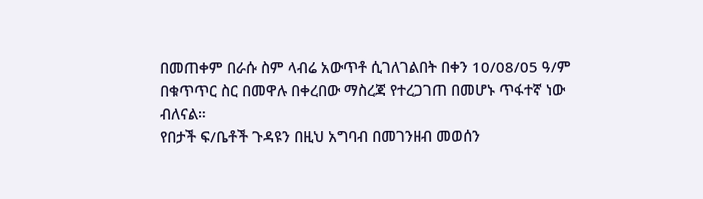በመጠቀም በራሱ ስም ላብሬ አውጥቶ ሲገለገልበት በቀን 10/08/05 ዓ/ም በቁጥጥር ስር በመዋሉ በቀረበው ማስረጃ የተረጋገጠ በመሆኑ ጥፋተኛ ነው ብለናል።
የበታች ፍ/ቤቶች ጉዳዩን በዚህ አግባብ በመገንዘብ መወሰን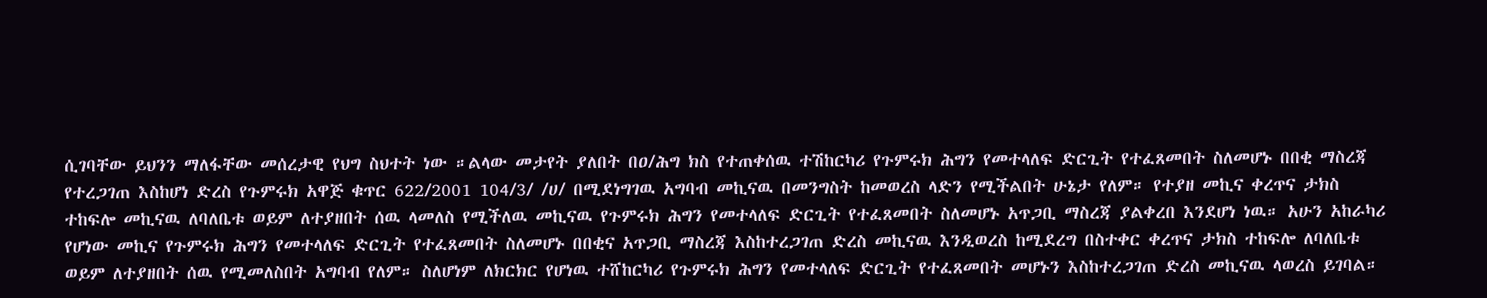ሲገባቸው ይህንን ማለፋቸው መሰረታዊ የህግ ስህተት ነው ።ልላው መታየት ያለበት በዐ/ሕግ ክስ የተጠቀሰዉ ተሽከርካሪ የጉምሩክ ሕግን የመተላለፍ ድርጊት የተፈጸመበት ስለመሆኑ በበቂ ማስረጃ የተረጋገጠ እስከሆነ ድረስ የጉምሩክ አዋጅ ቁጥር 622/2001 104/3/ /ሀ/ በሚደነግገዉ አግባብ መኪናዉ በመንግስት ከመወረስ ላድን የሚችልበት ሁኔታ የለም። የተያዘ መኪና ቀረጥና ታክስ ተከፍሎ መኪናዉ ለባለቤቱ ወይም ለተያዘበት ሰዉ ላመለስ የሚችለዉ መኪናዉ የጉምሩክ ሕግን የመተላለፍ ድርጊት የተፈጸመበት ስለመሆኑ አጥጋቢ ማስረጃ ያልቀረበ እንደሆነ ነዉ። አሁን አከራካሪ የሆነው መኪና የጉምሩክ ሕግን የመተላለፍ ድርጊት የተፈጸመበት ስለመሆኑ በበቂና አጥጋቢ ማስረጃ እስከተረጋገጠ ድረስ መኪናዉ እንዲወረስ ከሚደረግ በስተቀር ቀረጥና ታክስ ተከፍሎ ለባለቤቱ ወይም ለተያዘበት ሰዉ የሚመለስበት አግባብ የለም። ስለሆነም ለክርክር የሆነዉ ተሸከርካሪ የጉምሩክ ሕግን የመተላለፍ ድርጊት የተፈጸመበት መሆኑን እስከተረጋገጠ ድረስ መኪናዉ ላወረስ ይገባል።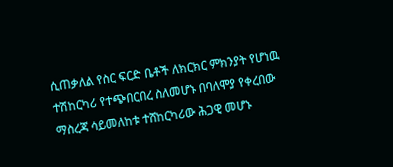ሲጠቃለል የስር ፍርድ ቤቶች ለክርክር ምክንያት የሆነዉ ተሽከርካሪ የተጭበርበረ ስለመሆኑ በባለሞያ የቀረበው ማስረጃ ሳይመለከቱ ተሸከርካሪው ሕጋዊ መሆኑ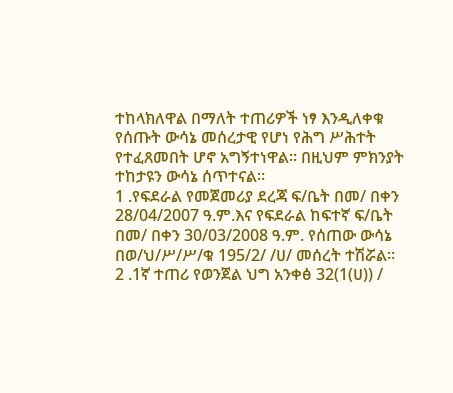ተከላክለዋል በማለት ተጠሪዎች ነፃ እንዲለቀቁ የሰጡት ውሳኔ መሰረታዊ የሆነ የሕግ ሥሕተት የተፈጸመበት ሆኖ አግኝተነዋል። በዚህም ምክንያት ተከታዩን ውሳኔ ሰጥተናል።
1 .የፍደራል የመጀመሪያ ደረጃ ፍ/ቤት በመ/ በቀን 28/04/2007 ዓ.ም.እና የፍደራል ከፍተኛ ፍ/ቤት በመ/ በቀን 30/03/2008 ዓ.ም. የሰጠው ውሳኔ በወ/ህ/ሥ/ሥ/ቁ 195/2/ /ሀ/ መሰረት ተሽሯል።
2 .1ኛ ተጠሪ የወንጀል ህግ አንቀፅ 32(1(ሀ)) /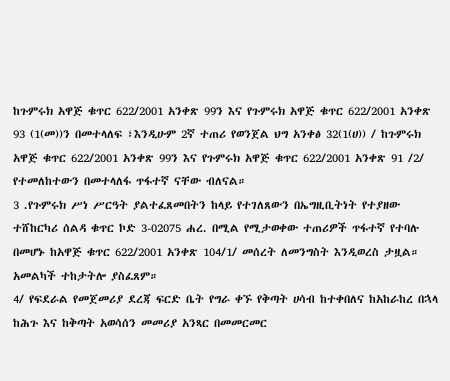ከጉምሩክ አዋጅ ቁጥር 622/2001 አንቀጽ 99ን እና የጉምሩክ አዋጅ ቁጥር 622/2001 አንቀጽ 93 (1(መ))ን በመተላለፍ ፣እንዲሁም 2ኛ ተጠሪ የወንጀል ህግ አንቀፅ 32(1(ሀ)) / ከጉምሩክ አዋጅ ቁጥር 622/2001 አንቀጽ 99ን እና የጉምሩክ አዋጅ ቁጥር 622/2001 አንቀጽ 91 /2/ የተመለከተውን በመተላለፋ ጥፋተኛ ናቸው ብለናል።
3 .የጉምሩክ ሥነ ሥርዓት ያልተፈጸመበትን ከላይ የተገለጸውን በኤግዚቢትነት የተያዘው ተሸከርካሪ ሰልዳ ቁጥር ኮድ 3-02075 ሐረ. በሚል የሚታወቀው ተጠሪዎች ጥፋተኛ የተባሉ በመሆኑ ከአዋጅ ቁጥር 622/2001 አንቀጽ 104/1/ መሰረት ለመንግስት እንዲወረስ ታዟል። አመልካች ተከታትሎ ያስፈጸም።
4/ የፍደራል የመጀመሪያ ደረጃ ፍርድ ቤት የግራ ቀኙ የቅጣት ሀሳብ ከተቀበለና ከአከራከረ በኋላ ከሕጉ እና ከቅጣት አወሳሰን መመሪያ አንጻር በመመርመር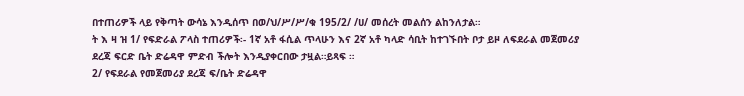በተጠሪዎች ላይ የቅጣት ውሳኔ እንዲሰጥ በወ/ህ/ሥ/ሥ/ቁ 195/2/ /ሀ/ መሰረት መልሰን ልከንለታል።
ት እ ዛ ዝ 1/ የፍድራል ፖላስ ተጠሪዎች፡- 1ኛ አቶ ፋሲል ጥላሁን እና 2ኛ አቶ ካላድ ሳቢት ከተገኙበት ቦታ ይዞ ለፍደራል መጀመሪያ ደረጃ ፍርድ ቤት ድሬዳዋ ምድብ ችሎት እንዲያቀርበው ታዟል።ይጻፍ ።
2/ የፍደራል የመጀመሪያ ደረጃ ፍ/ቤት ድሬዳዋ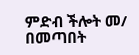ምድብ ችሎት መ/ በመጣበት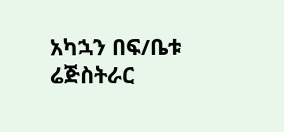አካኋን በፍ/ቤቱ ሬጅስትራር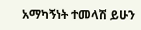አማካኝነት ተመላሽ ይሁን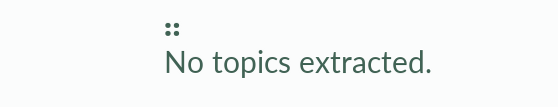።
No topics extracted.